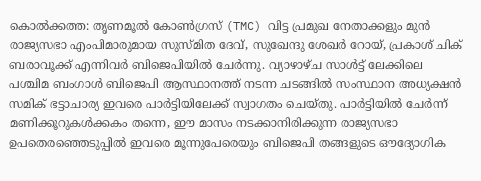കൊൽക്കത്ത: തൃണമൂൽ കോൺഗ്രസ് (TMC) വിട്ട പ്രമുഖ നേതാക്കളും മുൻ രാജ്യസഭാ എംപിമാരുമായ സുസ്മിത ദേവ്, സുഖേന്ദു ശേഖർ റോയ്, പ്രകാശ് ചിക് ബരാവൂക്ക് എന്നിവർ ബിജെപിയിൽ ചേർന്നു. വ്യാഴാഴ്ച സാൾട്ട് ലേക്കിലെ പശ്ചിമ ബംഗാൾ ബിജെപി ആസ്ഥാനത്ത് നടന്ന ചടങ്ങിൽ സംസ്ഥാന അധ്യക്ഷൻ സമിക് ഭട്ടാചാര്യ ഇവരെ പാർട്ടിയിലേക്ക് സ്വാഗതം ചെയ്തു. പാർട്ടിയിൽ ചേർന്ന് മണിക്കൂറുകൾക്കകം തന്നെ, ഈ മാസം നടക്കാനിരിക്കുന്ന രാജ്യസഭാ ഉപതെരഞ്ഞെടുപ്പിൽ ഇവരെ മൂന്നുപേരെയും ബിജെപി തങ്ങളുടെ ഔദ്യോഗിക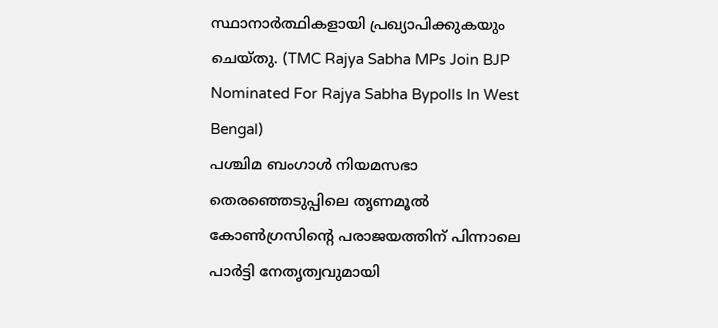സ്ഥാനാർത്ഥികളായി പ്രഖ്യാപിക്കുകയും ചെയ്തു. (TMC Rajya Sabha MPs Join BJP Nominated For Rajya Sabha Bypolls In West Bengal)
പശ്ചിമ ബംഗാൾ നിയമസഭാ തെരഞ്ഞെടുപ്പിലെ തൃണമൂൽ കോൺഗ്രസിന്റെ പരാജയത്തിന് പിന്നാലെ പാർട്ടി നേതൃത്വവുമായി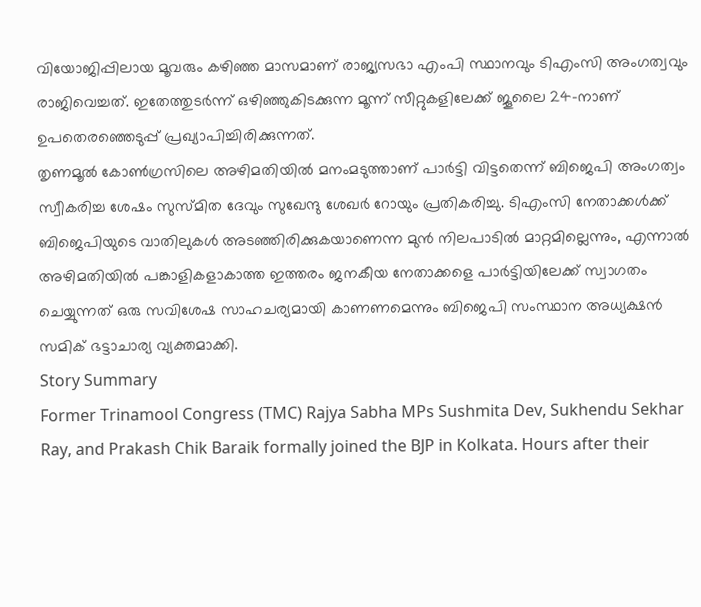വിയോജിപ്പിലായ മൂവരും കഴിഞ്ഞ മാസമാണ് രാജ്യസഭാ എംപി സ്ഥാനവും ടിഎംസി അംഗത്വവും രാജിവെച്ചത്. ഇതേത്തുടർന്ന് ഒഴിഞ്ഞുകിടക്കുന്ന മൂന്ന് സീറ്റുകളിലേക്ക് ജൂലൈ 24-നാണ് ഉപതെരഞ്ഞെടുപ്പ് പ്രഖ്യാപിച്ചിരിക്കുന്നത്.
തൃണമൂൽ കോൺഗ്രസിലെ അഴിമതിയിൽ മനംമടുത്താണ് പാർട്ടി വിട്ടതെന്ന് ബിജെപി അംഗത്വം സ്വീകരിച്ച ശേഷം സുസ്മിത ദേവും സുഖേന്ദു ശേഖർ റോയും പ്രതികരിച്ചു. ടിഎംസി നേതാക്കൾക്ക് ബിജെപിയുടെ വാതിലുകൾ അടഞ്ഞിരിക്കുകയാണെന്ന മുൻ നിലപാടിൽ മാറ്റമില്ലെന്നും, എന്നാൽ അഴിമതിയിൽ പങ്കാളികളാകാത്ത ഇത്തരം ജനകീയ നേതാക്കളെ പാർട്ടിയിലേക്ക് സ്വാഗതം ചെയ്യുന്നത് ഒരു സവിശേഷ സാഹചര്യമായി കാണണമെന്നും ബിജെപി സംസ്ഥാന അധ്യക്ഷൻ സമിക് ഭട്ടാചാര്യ വ്യക്തമാക്കി.
Story Summary
Former Trinamool Congress (TMC) Rajya Sabha MPs Sushmita Dev, Sukhendu Sekhar Ray, and Prakash Chik Baraik formally joined the BJP in Kolkata. Hours after their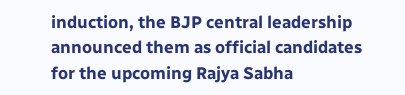induction, the BJP central leadership announced them as official candidates for the upcoming Rajya Sabha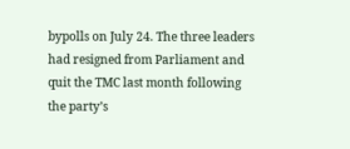bypolls on July 24. The three leaders had resigned from Parliament and quit the TMC last month following the party’s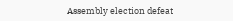Assembly election defeat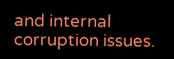and internal corruption issues.